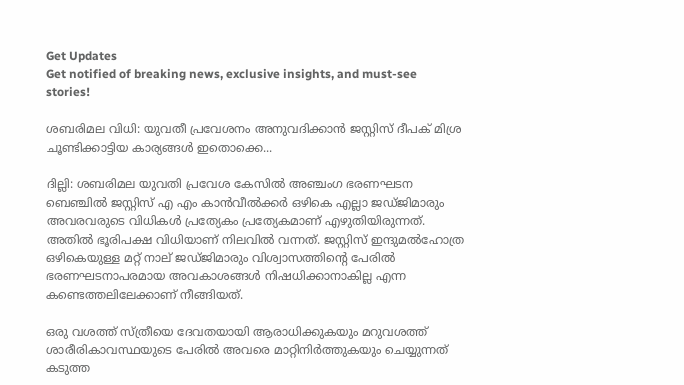Get Updates
Get notified of breaking news, exclusive insights, and must-see stories!

ശബരിമല വിധി: യുവതീ പ്രവേശനം അനുവദിക്കാൻ ജസ്റ്റിസ് ദീപക് മിശ്ര ചൂണ്ടിക്കാട്ടിയ കാര്യങ്ങൾ ഇതൊക്കെ...

ദില്ലി: ശബരിമല യുവതി പ്രവേശ കേസിൽ അഞ്ചംഗ ഭരണഘടന ബെഞ്ചിൽ ജസ്റ്റിസ് എ എം കാൻവീൽക്കര്‍ ഒഴികെ എല്ലാ ജഡ്ജിമാരും അവരവരുടെ വിധികൾ പ്രത്യേകം പ്രത്യേകമാണ് എഴുതിയിരുന്നത്. അതിൽ ഭൂരിപക്ഷ വിധിയാണ് നിലവിൽ വന്നത്. ജസ്റ്റിസ് ഇന്ദുമൽഹോത്ര ഒഴികെയുള്ള മറ്റ് നാല് ജഡ്ജിമാരും വിശ്വാസത്തിന്റെ പേരിൽ ഭരണഘടനാപരമായ അവകാശങ്ങൾ നിഷധിക്കാനാകില്ല എന്ന കണ്ടെത്തലിലേക്കാണ് നീങ്ങിയത്.

ഒരു വശത്ത് സ്ത്രീയെ ദേവതയായി ആരാധിക്കുകയും മറുവശത്ത് ശാരീരികാവസ്ഥയുടെ പേരിൽ അവരെ മാറ്റിനിര്‍ത്തുകയും ചെയ്യുന്നത് കടുത്ത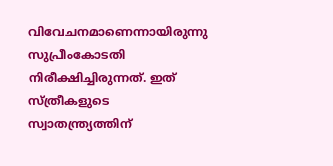വിവേചനമാണെന്നായിരുന്നു സുപ്രീംകോടതി നിരീക്ഷിച്ചിരുന്നത്. ഇത് സ്ത്രീകളുടെ സ്വാതന്ത്ര്യത്തിന്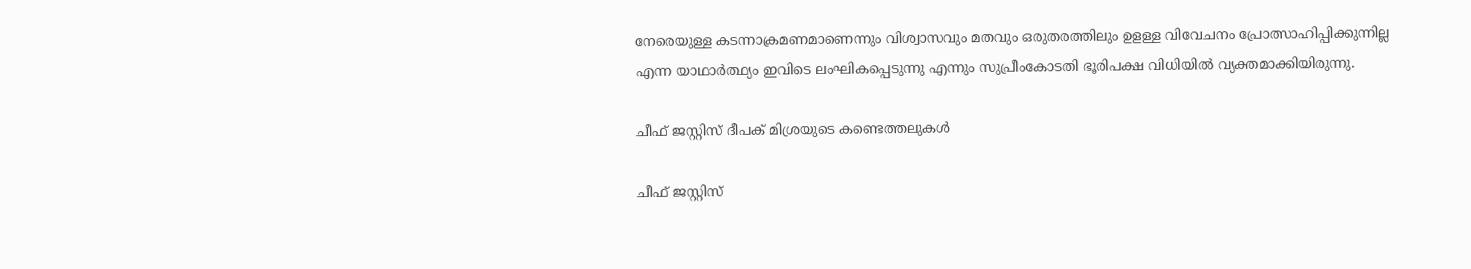നേരെയുള്ള കടന്നാക്രമണമാണെന്നും വിശ്വാസവും മതവും ഒരുതരത്തിലും ഉളള്ള വിവേചനം പ്രോത്സാഹിപ്പിക്കുന്നില്ല എന്ന യാഥാർത്ഥ്യം ഇവിടെ ലംഘികപ്പെടുന്നു എന്നും സുപ്രീംകോടതി ഭൂരിപക്ഷ വിധിയിൽ വ്യക്തമാക്കിയിരുന്നു.

ചീഫ് ജസ്റ്റിസ് ദീപക് മിശ്രയുടെ കണ്ടെത്തലുകൾ

ചീഫ് ജസ്റ്റിസ്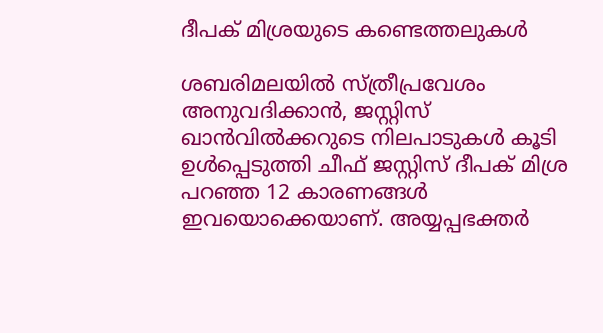ദീപക് മിശ്രയുടെ കണ്ടെത്തലുകൾ

ശബരിമലയില്‍ സ്ത്രീപ്രവേശം അനുവദിക്കാന്‍, ജസ്റ്റിസ് ഖാന്‍വില്‍ക്കറുടെ നിലപാടുകള്‍ കൂടി ഉള്‍പ്പെടുത്തി ചീഫ് ജസ്റ്റിസ് ദീപക് മിശ്ര പറഞ്ഞ 12 കാരണങ്ങള്‍ ഇവയൊക്കെയാണ്. അയ്യപ്പഭക്തര്‍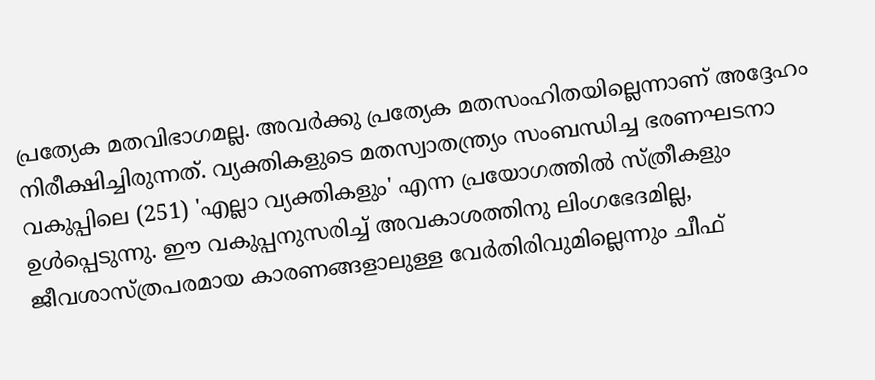പ്രത്യേക മതവിഭാഗമല്ല. അവര്‍ക്കു പ്രത്യേക മതസംഹിതയില്ലെന്നാണ് അദ്ദേഹം നിരീക്ഷിച്ചിരുന്നത്. വ്യക്തികളുടെ മതസ്വാതന്ത്ര്യം സംബന്ധിച്ച ഭരണഘടനാ വകുപ്പിലെ (251) 'എല്ലാ വ്യക്തികളും' എന്ന പ്രയോഗത്തില്‍ സ്ത്രീകളും ഉള്‍പ്പെടുന്നു. ഈ വകുപ്പനുസരിച്ച് അവകാശത്തിനു ലിംഗഭേദമില്ല, ജീവശാസ്ത്രപരമായ കാരണങ്ങളാലുള്ള വേര്‍തിരിവുമില്ലെന്നും ചീഫ്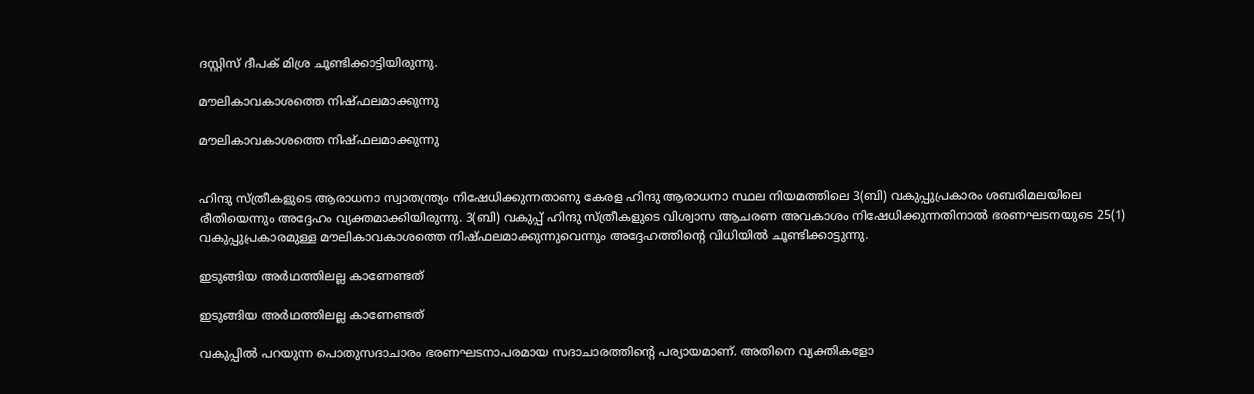ദസ്റ്റിസ് ദീപക് മിശ്ര ചൂണ്ടിക്കാട്ടിയിരുന്നു.

മൗലികാവകാശത്തെ നിഷ്ഫലമാക്കുന്നു

മൗലികാവകാശത്തെ നിഷ്ഫലമാക്കുന്നു


ഹിന്ദു സ്ത്രീകളുടെ ആരാധനാ സ്വാതന്ത്ര്യം നിഷേധിക്കുന്നതാണു കേരള ഹിന്ദു ആരാധനാ സ്ഥല നിയമത്തിലെ 3(ബി) വകുപ്പുപ്രകാരം ശബരിമലയിലെ രീതിയെന്നും അദ്ദേഹം വ്യക്തമാക്കിയിരുന്നു. 3(ബി) വകുപ്പ് ഹിന്ദു സ്ത്രീകളുടെ വിശ്വാസ ആചരണ അവകാശം നിഷേധിക്കുന്നതിനാല്‍ ഭരണഘടനയുടെ 25(1) വകുപ്പുപ്രകാരമുള്ള മൗലികാവകാശത്തെ നിഷ്ഫലമാക്കുന്നുവെന്നും അദ്ദേഹത്തിന്റെ വിധിയിൽ ചൂണ്ടിക്കാട്ടുന്നു.

ഇടുങ്ങിയ അര്‍ഥത്തിലല്ല കാണേണ്ടത്

ഇടുങ്ങിയ അര്‍ഥത്തിലല്ല കാണേണ്ടത്

വകുപ്പില്‍ പറയുന്ന പൊതുസദാചാരം ഭരണഘടനാപരമായ സദാചാരത്തിന്റെ പര്യായമാണ്. അതിനെ വ്യക്തികളോ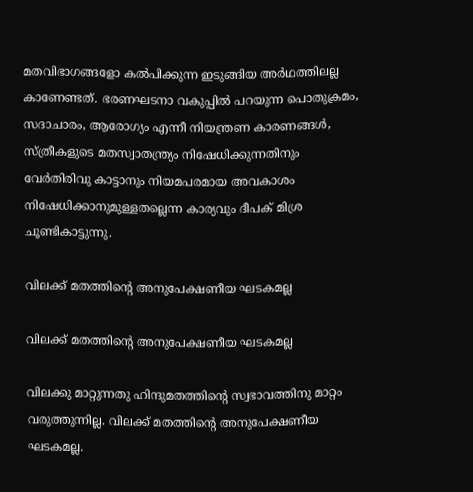മതവിഭാഗങ്ങളോ കല്‍പിക്കുന്ന ഇടുങ്ങിയ അര്‍ഥത്തിലല്ല കാണേണ്ടത്. ഭരണഘടനാ വകുപ്പില്‍ പറയുന്ന പൊതുക്രമം, സദാചാരം, ആരോഗ്യം എന്നീ നിയന്ത്രണ കാരണങ്ങള്‍, സ്ത്രീകളുടെ മതസ്വാതന്ത്ര്യം നിഷേധിക്കുന്നതിനും വേര്‍തിരിവു കാട്ടാനും നിയമപരമായ അവകാശം നിഷേധിക്കാനുമുള്ളതല്ലെന്ന കാര്യവും ദീപക് മിശ്ര ചൂണ്ടികാട്ടുന്നു.

വിലക്ക് മതത്തിന്റെ അനുപേക്ഷണീയ ഘടകമല്ല

വിലക്ക് മതത്തിന്റെ അനുപേക്ഷണീയ ഘടകമല്ല

വിലക്കു മാറ്റുന്നതു ഹിന്ദുമതത്തിന്റെ സ്വഭാവത്തിനു മാറ്റം വരുത്തുന്നില്ല. വിലക്ക് മതത്തിന്റെ അനുപേക്ഷണീയ ഘടകമല്ല.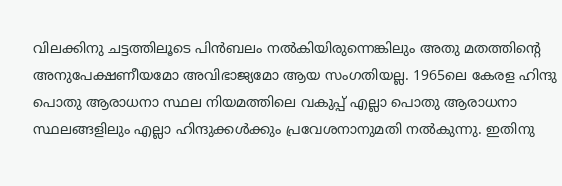വിലക്കിനു ചട്ടത്തിലൂടെ പിന്‍ബലം നല്‍കിയിരുന്നെങ്കിലും അതു മതത്തിന്റെ അനുപേക്ഷണീയമോ അവിഭാജ്യമോ ആയ സംഗതിയല്ല. 1965ലെ കേരള ഹിന്ദു പൊതു ആരാധനാ സ്ഥല നിയമത്തിലെ വകുപ്പ് എല്ലാ പൊതു ആരാധനാ സ്ഥലങ്ങളിലും എല്ലാ ഹിന്ദുക്കള്‍ക്കും പ്രവേശനാനുമതി നല്‍കുന്നു. ഇതിനു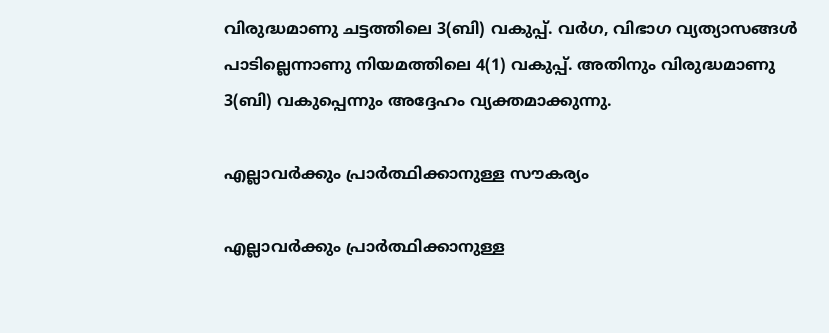വിരുദ്ധമാണു ചട്ടത്തിലെ 3(ബി) വകുപ്പ്. വര്‍ഗ, വിഭാഗ വ്യത്യാസങ്ങള്‍ പാടില്ലെന്നാണു നിയമത്തിലെ 4(1) വകുപ്പ്. അതിനും വിരുദ്ധമാണു 3(ബി) വകുപ്പെന്നും അദ്ദേഹം വ്യക്തമാക്കുന്നു.

എല്ലാവർക്കും പ്രാർത്ഥിക്കാനുള്ള സൗകര്യം

എല്ലാവർക്കും പ്രാർത്ഥിക്കാനുള്ള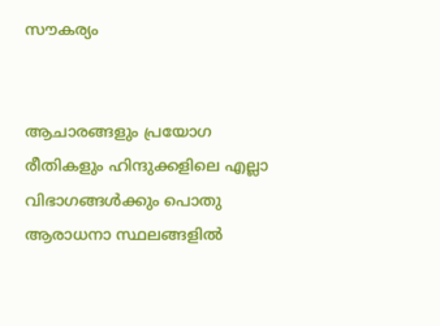സൗകര്യം


ആചാരങ്ങളും പ്രയോഗ രീതികളും ഹിന്ദുക്കളിലെ എല്ലാ വിഭാഗങ്ങള്‍ക്കും പൊതു ആരാധനാ സ്ഥലങ്ങളില്‍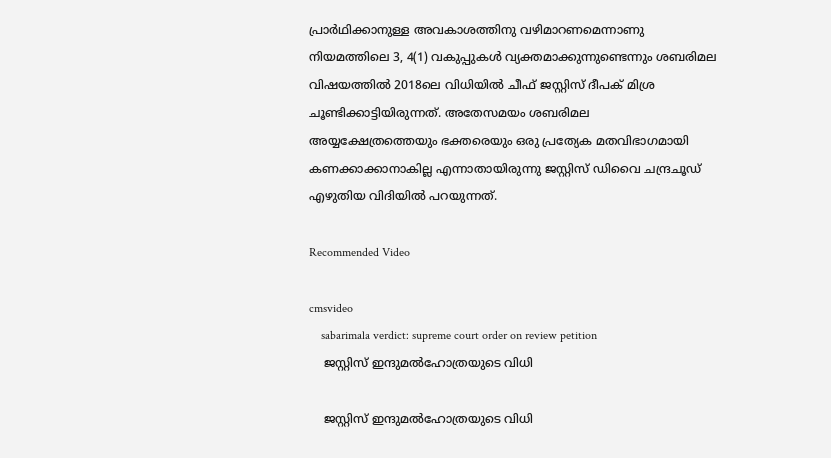പ്രാര്‍ഥിക്കാനുള്ള അവകാശത്തിനു വഴിമാറണമെന്നാണു നിയമത്തിലെ 3, 4(1) വകുപ്പുകൾ വ്യക്തമാക്കുന്നുണ്ടെന്നും ശബരിമല വിഷയത്തിൽ 2018ലെ വിധിയിൽ ചീഫ് ജസ്റ്റിസ് ദീപക് മിശ്ര ചൂണ്ടിക്കാട്ടിയിരുന്നത്. അതേസമയം ശബരിമല അയ്യക്ഷേത്രത്തെയും ഭക്തരെയും ഒരു പ്രത്യേക മതവിഭാഗമായി കണക്കാക്കാനാകില്ല എന്നാതായിരുന്നു ജസ്റ്റിസ് ഡിവൈ ചന്ദ്രചൂഡ് എഴുതിയ വിദിയിൽ പറയുന്നത്.

Recommended Video

cmsvideo
    sabarimala verdict: supreme court order on review petition
    ജസ്റ്റിസ് ഇന്ദുമൽഹോത്രയുടെ വിധി

    ജസ്റ്റിസ് ഇന്ദുമൽഹോത്രയുടെ വിധി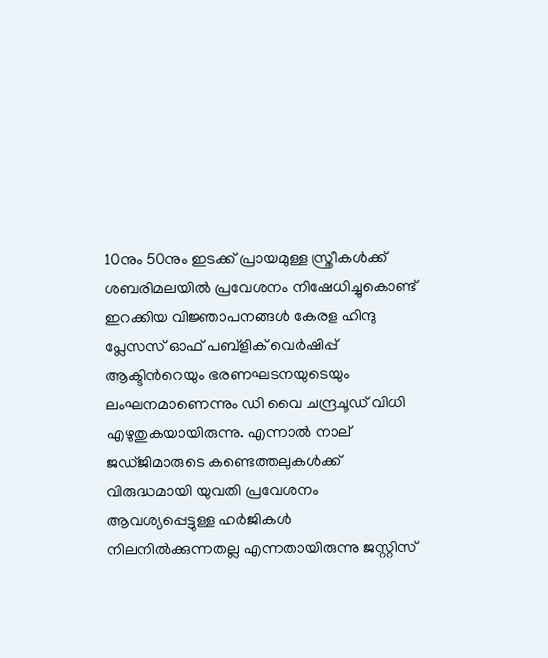10നും 50നും ഇടക്ക് പ്രായമുള്ള സ്ത്രീകൾക്ക് ശബരിമലയിൽ പ്രവേശനം നിഷേധിച്ചുകൊണ്ട് ഇറക്കിയ വിജ്ഞാപനങ്ങൾ കേരള ഹിന്ദു പ്ലേസസ് ഓഫ് പബ്ളിക് വെര്‍ഷിപ്പ് ആക്ടിന്‍റെയും ഭരണഘടനയുടെയും ലംഘനമാണെന്നും ഡി വൈ ചന്ദ്രചൂഡ് വിധി എഴുതുകയായിരുന്നു. എന്നാൽ നാല് ജഡ്ജിമാരുടെ കണ്ടെത്തലുകൾക്ക് വിരുദ്ധമായി യുവതി പ്രവേശനം ആവശ്യപ്പെട്ടുള്ള ഹര്‍ജികൾ നിലനിൽക്കുന്നതല്ല എന്നതായിരുന്നു ജസ്റ്റിസ്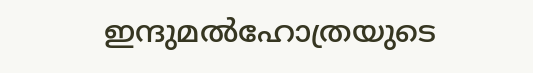ഇന്ദുമൽഹോത്രയുടെ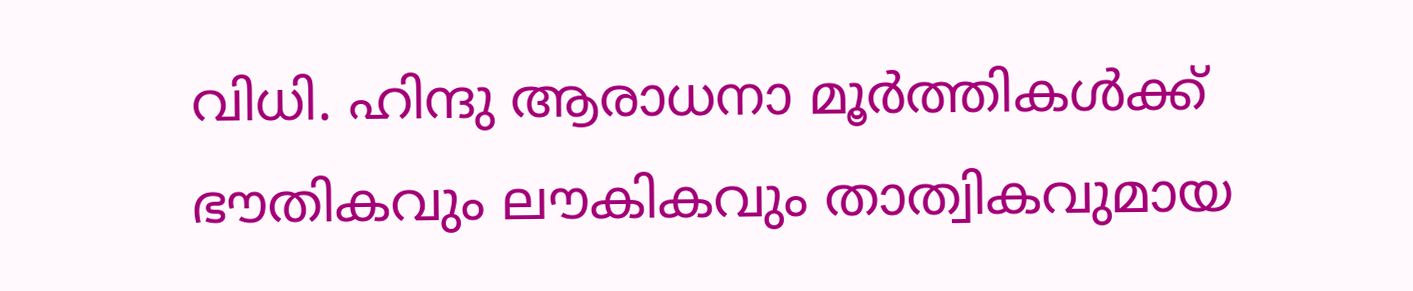വിധി. ഹിന്ദു ആരാധനാ മൂര്‍ത്തികൾക്ക് ഭൗതികവും ലൗകികവും താത്വികവുമായ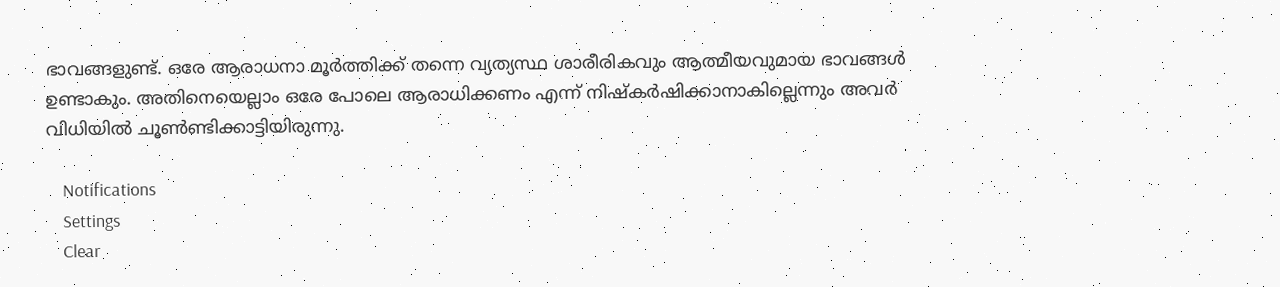ഭാവങ്ങളുണ്ട്. ഒരേ ആരാധനാ മൂര്‍ത്തിക്ക് തന്നെ വ്യത്യസ്ഥ ശാരീരികവും ആത്മീയവുമായ ഭാവങ്ങൾ ഉണ്ടാകും. അതിനെയെല്ലാം ഒരേ പോലെ ആരാധിക്കണം എന്ന് നിഷ്കർഷിക്കാനാകില്ലെന്നും അവർ വിധിയിൽ ചൂൺണ്ടിക്കാട്ടിയിരുന്നു.

    Notifications
    Settings
    Clear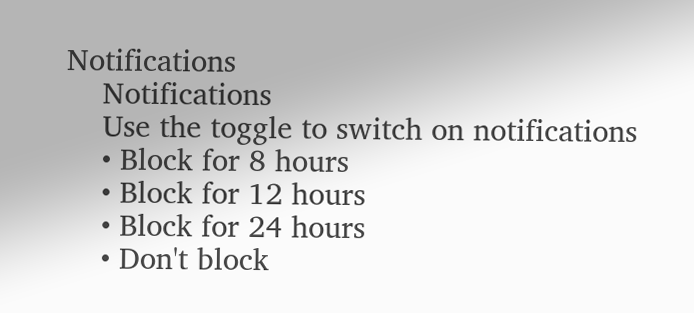Notifications
    Notifications
    Use the toggle to switch on notifications
    • Block for 8 hours
    • Block for 12 hours
    • Block for 24 hours
    • Don't block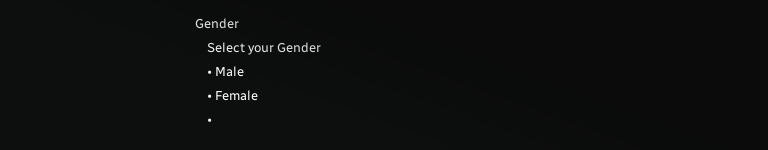Gender
    Select your Gender
    • Male
    • Female
    •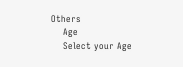Others
    Age
    Select your Age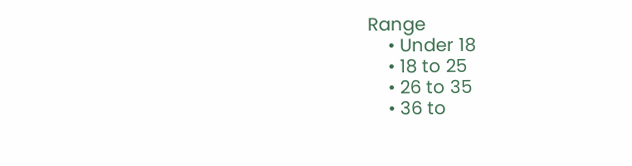Range
    • Under 18
    • 18 to 25
    • 26 to 35
    • 36 to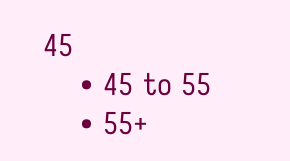45
    • 45 to 55
    • 55+